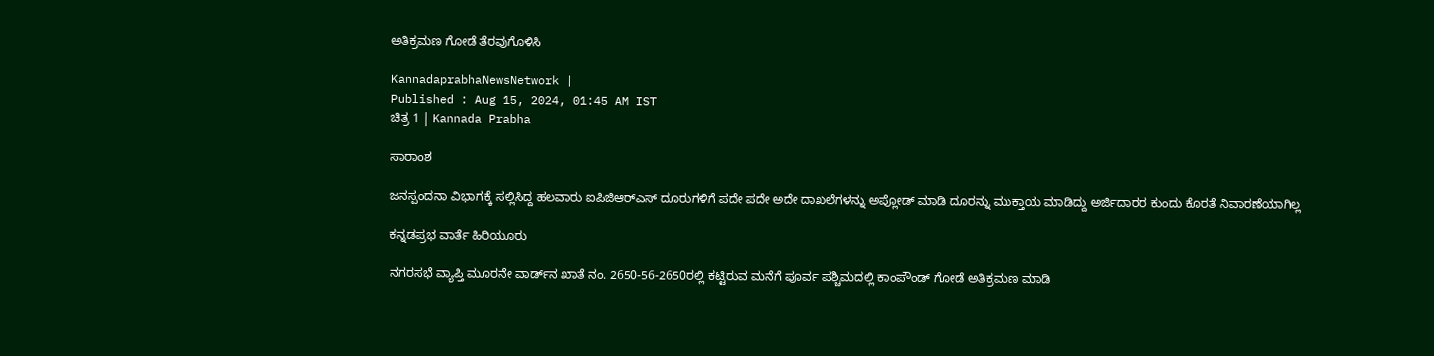ಅತಿಕ್ರಮಣ ಗೋಡೆ ತೆರವುಗೊಳಿಸಿ

KannadaprabhaNewsNetwork |
Published : Aug 15, 2024, 01:45 AM IST
ಚಿತ್ರ 1 | Kannada Prabha

ಸಾರಾಂಶ

ಜನಸ್ಪಂದನಾ ವಿಭಾಗಕ್ಕೆ ಸಲ್ಲಿಸಿದ್ದ ಹಲವಾರು ಐಪಿಜಿಆರ್‌ಎಸ್ ದೂರುಗಳಿಗೆ ಪದೇ ಪದೇ ಅದೇ ದಾಖಲೆಗಳನ್ನು ಅಪ್ಲೋಡ್ ಮಾಡಿ ದೂರನ್ನು ಮುಕ್ತಾಯ ಮಾಡಿದ್ದು ಅರ್ಜಿದಾರರ ಕುಂದು ಕೊರತೆ ನಿವಾರಣೆಯಾಗಿಲ್ಲ

ಕನ್ನಡಪ್ರಭ ವಾರ್ತೆ ಹಿರಿಯೂರು

ನಗರಸಭೆ ವ್ಯಾಪ್ತಿ ಮೂರನೇ ವಾರ್ಡ್‌ನ ಖಾತೆ ನಂ. 2650-56-2650ರಲ್ಲಿ ಕಟ್ಟಿರುವ ಮನೆಗೆ ಪೂರ್ವ ಪಶ್ಚಿಮದಲ್ಲಿ ಕಾಂಪೌಂಡ್ ಗೋಡೆ ಅತಿಕ್ರಮಣ ಮಾಡಿ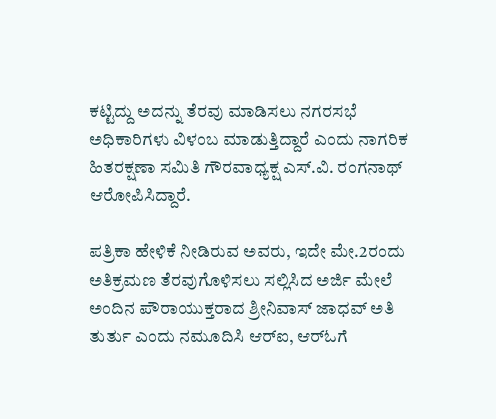ಕಟ್ಟಿದ್ದು ಅದನ್ನು ತೆರವು ಮಾಡಿಸಲು ನಗರಸಭೆ ಅಧಿಕಾರಿಗಳು ವಿಳಂಬ ಮಾಡುತ್ತಿದ್ದಾರೆ ಎಂದು ನಾಗರಿಕ ಹಿತರಕ್ಷಣಾ ಸಮಿತಿ ಗೌರವಾಧ್ಯಕ್ಷ ಎಸ್.ವಿ. ರಂಗನಾಥ್ ಆರೋಪಿಸಿದ್ದಾರೆ.

ಪತ್ರಿಕಾ ಹೇಳಿಕೆ ನೀಡಿರುವ ಅವರು, ಇದೇ ಮೇ.2ರಂದು ಅತಿಕ್ರಮಣ ತೆರವುಗೊಳಿಸಲು ಸಲ್ಲಿಸಿದ ಅರ್ಜಿ ಮೇಲೆ ಅಂದಿನ ಪೌರಾಯುಕ್ತರಾದ ಶ್ರೀನಿವಾಸ್ ಜಾಧವ್ ಅತಿ ತುರ್ತು ಎಂದು ನಮೂದಿಸಿ ಆರ್‌ಐ, ಆರ್‌ಓಗೆ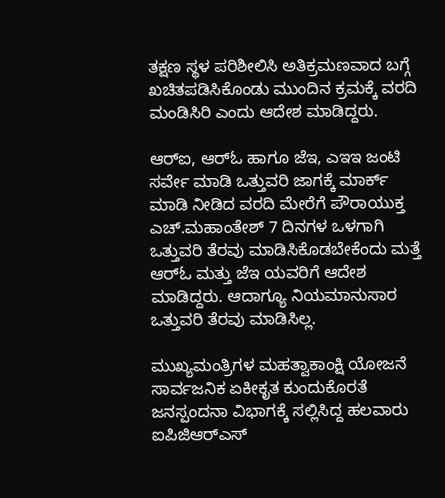ತಕ್ಷಣ ಸ್ಥಳ ಪರಿಶೀಲಿಸಿ ಅತಿಕ್ರಮಣವಾದ ಬಗ್ಗೆ ಖಚಿತಪಡಿಸಿಕೊಂಡು ಮುಂದಿನ ಕ್ರಮಕ್ಕೆ ವರದಿ ಮಂಡಿಸಿರಿ ಎಂದು ಆದೇಶ ಮಾಡಿದ್ದರು.

ಆರ್‌ಐ, ಆರ್‌ಓ ಹಾಗೂ ಜೆಇ, ಎಇಇ ಜಂಟಿ ಸರ್ವೇ ಮಾಡಿ ಒತ್ತುವರಿ ಜಾಗಕ್ಕೆ ಮಾರ್ಕ್ ಮಾಡಿ ನೀಡಿದ ವರದಿ ಮೇರೆಗೆ ಪೌರಾಯುಕ್ತ ಎಚ್.ಮಹಾಂತೇಶ್ 7 ದಿನಗಳ ಒಳಗಾಗಿ ಒತ್ತುವರಿ ತೆರವು ಮಾಡಿಸಿಕೊಡಬೇಕೆಂದು ಮತ್ತೆ ಆರ್‌ಓ ಮತ್ತು ಜೆಇ ಯವರಿಗೆ ಆದೇಶ ಮಾಡಿದ್ದರು. ಆದಾಗ್ಯೂ ನಿಯಮಾನುಸಾರ ಒತ್ತುವರಿ ತೆರವು ಮಾಡಿಸಿಲ್ಲ.

ಮುಖ್ಯಮಂತ್ರಿಗಳ ಮಹತ್ವಾಕಾಂಕ್ಷಿ ಯೋಜನೆ ಸಾರ್ವಜನಿಕ ಏಕೀಕೃತ ಕುಂದುಕೊರತೆ ಜನಸ್ಪಂದನಾ ವಿಭಾಗಕ್ಕೆ ಸಲ್ಲಿಸಿದ್ದ ಹಲವಾರು ಐಪಿಜಿಆರ್‌ಎಸ್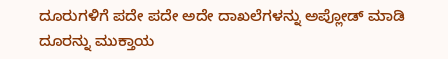ದೂರುಗಳಿಗೆ ಪದೇ ಪದೇ ಅದೇ ದಾಖಲೆಗಳನ್ನು ಅಪ್ಲೋಡ್ ಮಾಡಿ ದೂರನ್ನು ಮುಕ್ತಾಯ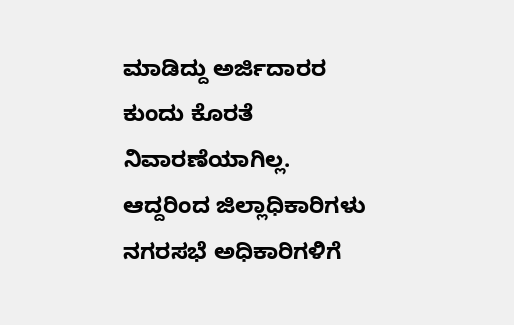ಮಾಡಿದ್ದು ಅರ್ಜಿದಾರರ ಕುಂದು ಕೊರತೆ ನಿವಾರಣೆಯಾಗಿಲ್ಲ. ಆದ್ದರಿಂದ ಜಿಲ್ಲಾಧಿಕಾರಿಗಳು ನಗರಸಭೆ ಅಧಿಕಾರಿಗಳಿಗೆ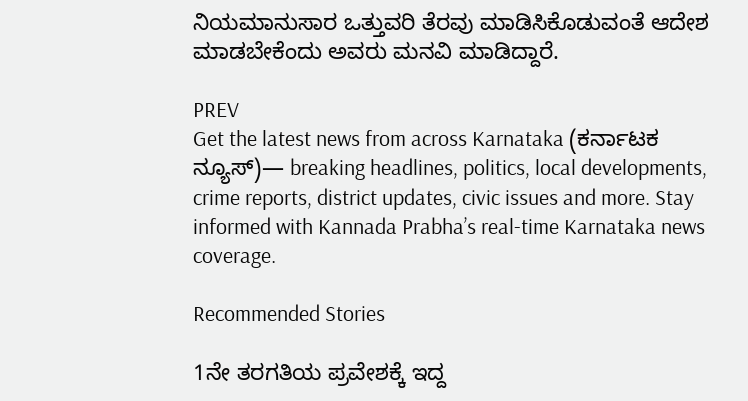ನಿಯಮಾನುಸಾರ ಒತ್ತುವರಿ ತೆರವು ಮಾಡಿಸಿಕೊಡುವಂತೆ ಆದೇಶ ಮಾಡಬೇಕೆಂದು ಅವರು ಮನವಿ ಮಾಡಿದ್ದಾರೆ.

PREV
Get the latest news from across Karnataka (ಕರ್ನಾಟಕ ನ್ಯೂಸ್)— breaking headlines, politics, local developments, crime reports, district updates, civic issues and more. Stay informed with Kannada Prabha’s real‑time Karnataka news coverage.

Recommended Stories

1ನೇ ತರಗತಿಯ ಪ್ರವೇಶಕ್ಕೆ ಇದ್ದ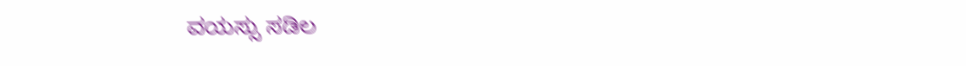ವಯಸ್ಸು ಸಡಿಲ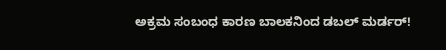ಅಕ್ರಮ ಸಂಬಂಧ ಕಾರಣ ಬಾಲಕನಿಂದ ಡಬಲ್‌ ಮರ್ಡರ್!